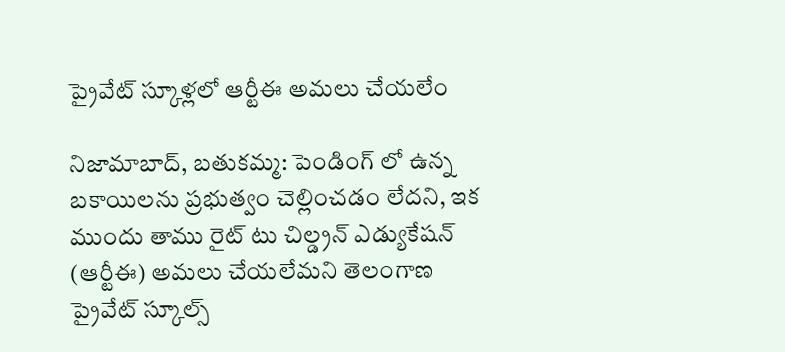ప్రైవేట్ స్కూళ్లలో ఆర్టీఈ అమలు చేయలేం

నిజామాబాద్, బతుకమ్మ: పెండింగ్ లో ఉన్న బకాయిలను ప్రభుత్వం చెల్లించడం లేదని, ఇక ముందు తాము రైట్ టు చిల్డ్రన్ ఎడ్యుకేషన్ (ఆర్టీఈ) అమలు చేయలేమని తెలంగాణ ప్రైవేట్ స్కూల్స్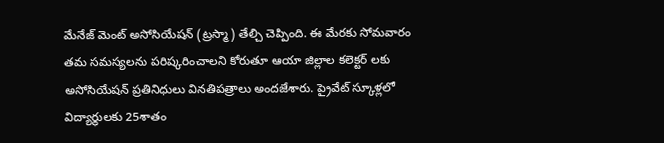మేనేజ్ మెంట్ అసోసియేషన్ (ట్రస్మా) తేల్చి చెప్పింది. ఈ మేరకు సోమవారం తమ సమస్యలను పరిష్కరించాలని కోరుతూ ఆయా జిల్లాల కలెక్టర్ లకు అసోసియేషన్ ప్రతినిధులు వినతిపత్రాలు అందజేశారు. ప్రైవేట్ స్కూళ్లలో విద్యార్థులకు 25శాతం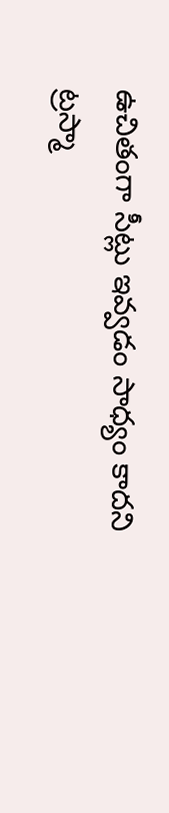ఉచితంగా సీట్లు ఇవ్వడం సాధ్యం కాదని ట్రస్మా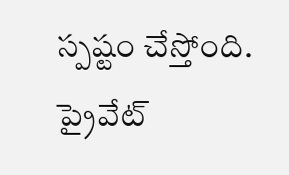స్పష్టం చేస్తోంది. ప్రైవేట్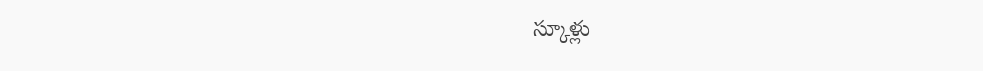స్కూళ్లు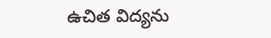ఉచిత విద్యను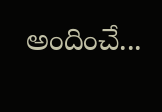అందించే...